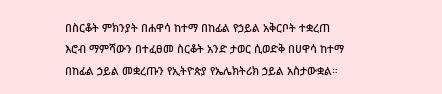በስርቆት ምክንያት በሐዋሳ ከተማ በከፊል የኃይል አቅርቦት ተቋረጠ
እሮብ ማምሻውን በተፈፀመ ስርቆት አንድ ታወር ሲወድቅ በሀዋሳ ከተማ በከፊል ኃይል መቋረጡን የኢትዮጵያ የኤሌክትሪክ ኃይል አስታውቋል።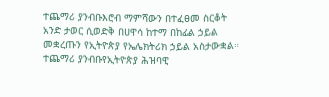ተጨማሪ ያንብቡእሮብ ማምሻውን በተፈፀመ ስርቆት አንድ ታወር ሲወድቅ በሀዋሳ ከተማ በከፊል ኃይል መቋረጡን የኢትዮጵያ የኤሌክትሪክ ኃይል አስታውቋል።
ተጨማሪ ያንብቡየኢትዮጵያ ሕዝባዊ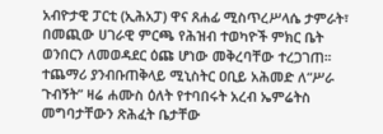አብዮታዊ ፓርቲ (ኢሕአፓ) ዋና ጸሐፊ ሚስጥረሥላሴ ታምራት፣ በመጪው ሀገራዊ ምርጫ የሕዝብ ተወካዮች ምክር ቤት ወንበርን ለመወዳደር ዕጩ ሆነው መቅረባቸው ተረጋገጠ።
ተጨማሪ ያንብቡጠቅላይ ሚኒስትር ዐቢይ አሕመድ ለ“ሥራ ጉብኝት” ዛሬ ሐሙስ ዕለት የተባበሩት አረብ ኤምሬትስ መግባታቸውን ጽሕፈት ቤታቸው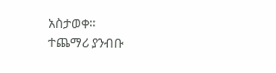አስታወቀ።
ተጨማሪ ያንብቡ